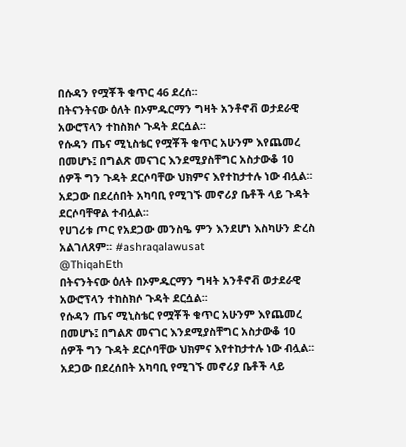በሱዳን የሟቾች ቁጥር 46 ደረሰ፡፡
በትናንትናው ዕለት በኦምዱርማን ግዛት አንቶኖቭ ወታደራዊ አውሮፕላን ተከስክሶ ጉዳት ደርሷል፡፡
የሱዳን ጤና ሚኒስቴር የሟቾች ቁጥር አሁንም እየጨመረ በመሆኑ፤ በግልጽ መናገር እንደሚያስቸግር አስታውቆ 10 ሰዎች ግን ጉዳት ደርሶባቸው ህክምና እየተከታተሉ ነው ብሏል፡፡
አደጋው በደረሰበት አካባቢ የሚገኙ መኖሪያ ቤቶች ላይ ጉዳት ደርሶባቸዋል ተብሏል፡፡
የሀገሪቱ ጦር የአደጋው መንስዔ ምን እንደሆነ እስካሁን ድረስ አልገለጸም፡፡ #ashraqalawusat
@ThiqahEth
በትናንትናው ዕለት በኦምዱርማን ግዛት አንቶኖቭ ወታደራዊ አውሮፕላን ተከስክሶ ጉዳት ደርሷል፡፡
የሱዳን ጤና ሚኒስቴር የሟቾች ቁጥር አሁንም እየጨመረ በመሆኑ፤ በግልጽ መናገር እንደሚያስቸግር አስታውቆ 10 ሰዎች ግን ጉዳት ደርሶባቸው ህክምና እየተከታተሉ ነው ብሏል፡፡
አደጋው በደረሰበት አካባቢ የሚገኙ መኖሪያ ቤቶች ላይ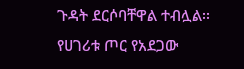ጉዳት ደርሶባቸዋል ተብሏል፡፡
የሀገሪቱ ጦር የአደጋው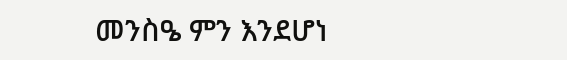መንስዔ ምን እንደሆነ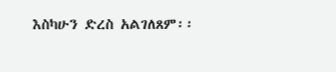እስካሁን ድረስ አልገለጸም፡፡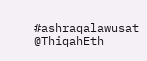#ashraqalawusat
@ThiqahEth